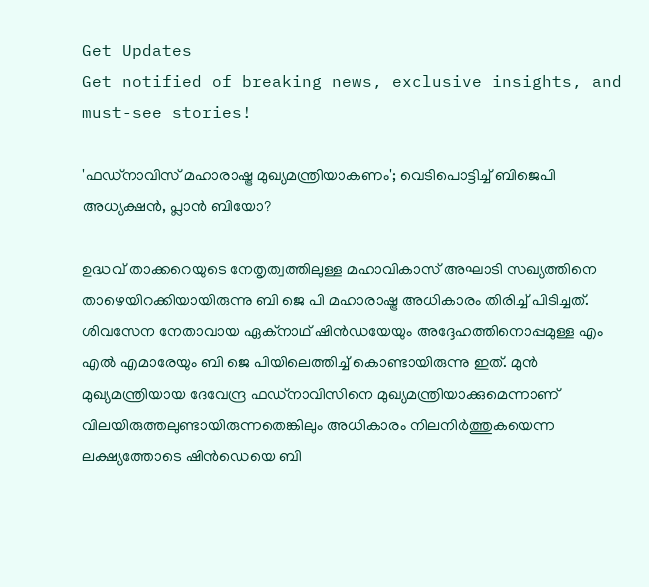Get Updates
Get notified of breaking news, exclusive insights, and must-see stories!

'ഫഡ്നാവിസ് മഹാരാഷ്ട്ര മുഖ്യമന്ത്രിയാകണം'; വെടിപൊട്ടിച്ച് ബിജെപി അധ്യക്ഷൻ, പ്ലാൻ ബിയോ?

ഉദ്ധവ് താക്കറെയുടെ നേതൃത്വത്തിലുള്ള മഹാവികാസ് അഘാടി സഖ്യത്തിനെ താഴെയിറക്കിയായിരുന്നു ബി ജെ പി മഹാരാഷ്ട്ര അധികാരം തിരിച്ച് പിടിച്ചത്. ശിവസേന നേതാവായ ഏക്നാഥ് ഷിൻഡയേയും അദ്ദേഹത്തിനൊപ്പമുള്ള എം എൽ എമാരേയും ബി ജെ പിയിലെത്തിച്ച് കൊണ്ടായിരുന്നു ഇത്. മുൻ മുഖ്യമന്ത്രിയായ ദേവേന്ദ്ര ഫഡ്നാവിസിനെ മുഖ്യമന്ത്രിയാക്കുമെന്നാണ് വിലയിരുത്തലുണ്ടായിരുന്നതെങ്കിലും അധികാരം നിലനിർത്തുകയെന്ന ലക്ഷ്യത്തോടെ ഷിൻഡെയെ ബി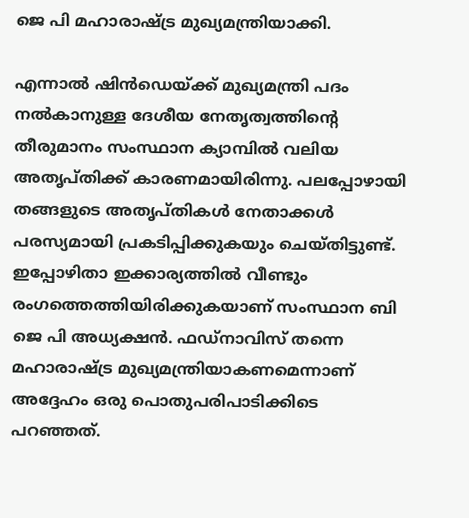ജെ പി മഹാരാഷ്ട്ര മുഖ്യമന്ത്രിയാക്കി.

എന്നാൽ ഷിൻഡെയ്ക്ക് മുഖ്യമന്ത്രി പദം നൽകാനുള്ള ദേശീയ നേതൃത്വത്തിന്റെ തീരുമാനം സംസ്ഥാന ക്യാമ്പിൽ വലിയ അതൃപ്തിക്ക് കാരണമായിരിന്നു. പലപ്പോഴായി തങ്ങളുടെ അതൃപ്തികൾ നേതാക്കൾ പരസ്യമായി പ്രകടിപ്പിക്കുകയും ചെയ്തിട്ടുണ്ട്. ഇപ്പോഴിതാ ഇക്കാര്യത്തിൽ വീണ്ടും രംഗത്തെത്തിയിരിക്കുകയാണ് സംസ്ഥാന ബി ജെ പി അധ്യക്ഷൻ. ഫഡ്നാവിസ് തന്നെ മഹാരാഷ്ട്ര മുഖ്യമന്ത്രിയാകണമെന്നാണ് അദ്ദേഹം ഒരു പൊതുപരിപാടിക്കിടെ പറഞ്ഞത്.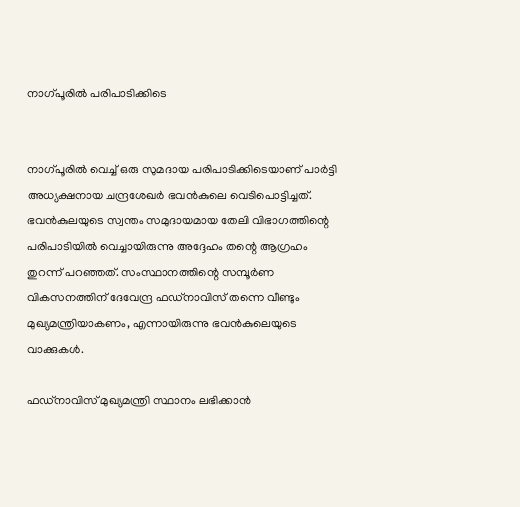നാഗ്പൂരിൽ പരിപാടിക്കിടെ


നാഗ്പൂരിൽ വെച്ച് ഒരു സുമദായ പരിപാടിക്കിടെയാണ് പാർട്ടി അധ്യക്ഷനായ ചന്ദ്രശേഖർ ഭവൻകുലെ വെടിപൊട്ടിച്ചത്. ഭവൻകുലയുടെ സ്വന്തം സമുദായമായ തേലി വിഭാഗത്തിന്റെ പരിപാടിയിൽ വെച്ചായിരുന്നു അദ്ദേഹം തന്റെ ആഗ്രഹം തുറന്ന് പറഞ്ഞത്. സംസ്ഥാനത്തിന്റെ സമ്പൂർണ വികസനത്തിന് ദേവേന്ദ്ര ഫഡ്നാവിസ് തന്നെ വീണ്ടും മുഖ്യമന്ത്രിയാകണം, എന്നായിരുന്നു ഭവൻകുലെയുടെ വാക്കുകൾ.

ഫഡ്നാവിസ് മുഖ്യമന്ത്രി സ്ഥാനം ലഭിക്കാൻ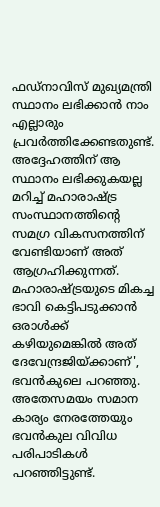ഫഡ്നാവിസ് മുഖ്യമന്ത്രി സ്ഥാനം ലഭിക്കാൻ നാം എല്ലാരും പ്രവർത്തിക്കേണ്ടതുണ്ട്. അദ്ദേഹത്തിന് ആ സ്ഥാനം ലഭിക്കുകയല്ല മറിച്ച് മഹാരാഷ്ട്ര സംസ്ഥാനത്തിന്റെ സമഗ്ര വികസനത്തിന് വേണ്ടിയാണ് അത് ആഗ്രഹിക്കുന്നത്. മഹാരാഷ്ട്രയുടെ മികച്ച ഭാവി കെട്ടിപടുക്കാൻ ഒരാൾക്ക് കഴിയുമെങ്കിൽ അത് ദേവേന്ദ്രജിയ്ക്കാണ്', ഭവൻകുലെ പറഞ്ഞു. അതേസമയം സമാന കാര്യം നേരത്തേയും ഭവൻകുല വിവിധ പരിപാടികൾ പറഞ്ഞിട്ടുണ്ട്.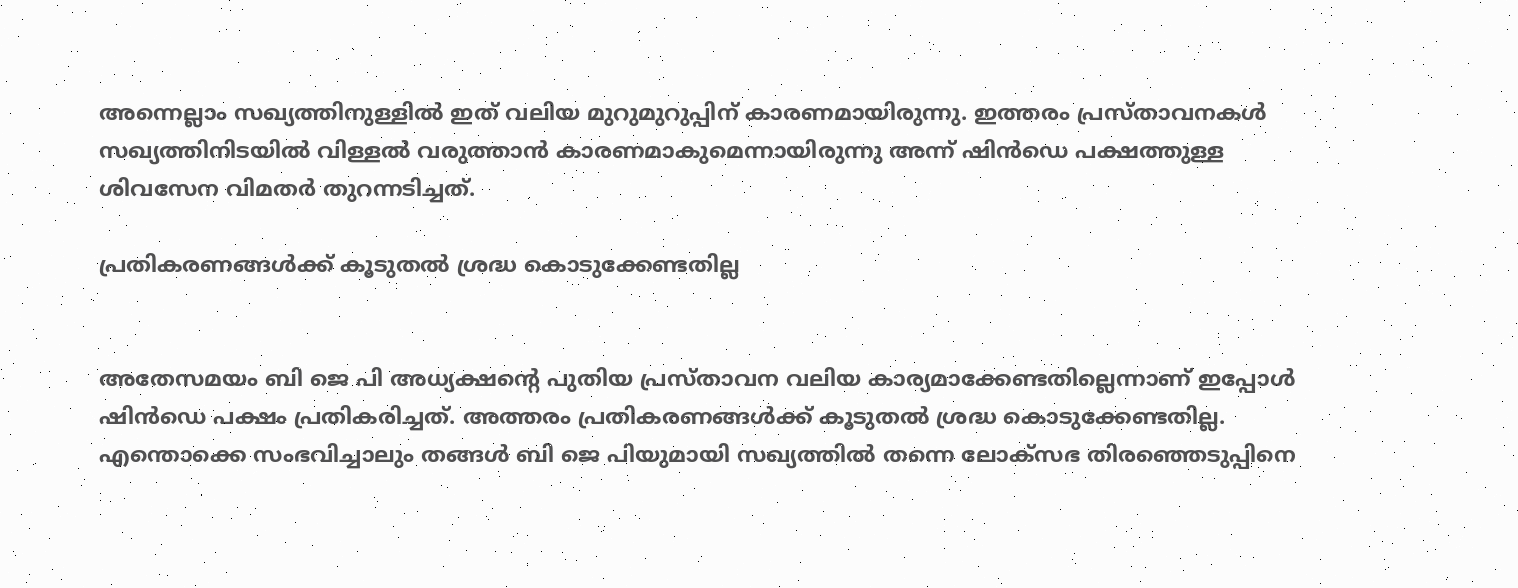അന്നെല്ലാം സഖ്യത്തിനുള്ളിൽ ഇത് വലിയ മുറുമുറുപ്പിന് കാരണമായിരുന്നു. ഇത്തരം പ്രസ്താവനകൾ സഖ്യത്തിനിടയിൽ വിള്ളൽ വരുത്താൻ കാരണമാകുമെന്നായിരുന്നു അന്ന് ഷിൻഡെ പക്ഷത്തുള്ള ശിവസേന വിമതർ തുറന്നടിച്ചത്.

പ്രതികരണങ്ങൾക്ക് കൂടുതൽ ശ്രദ്ധ കൊടുക്കേണ്ടതില്ല


അതേസമയം ബി ജെ പി അധ്യക്ഷന്റെ പുതിയ പ്രസ്താവന വലിയ കാര്യമാക്കേണ്ടതില്ലെന്നാണ് ഇപ്പോൾ ഷിൻഡെ പക്ഷം പ്രതികരിച്ചത്. അത്തരം പ്രതികരണങ്ങൾക്ക് കൂടുതൽ ശ്രദ്ധ കൊടുക്കേണ്ടതില്ല. എന്തൊക്കെ സംഭവിച്ചാലും തങ്ങൾ ബി ജെ പിയുമായി സഖ്യത്തിൽ തന്നെ ലോക്സഭ തിരഞ്ഞെടുപ്പിനെ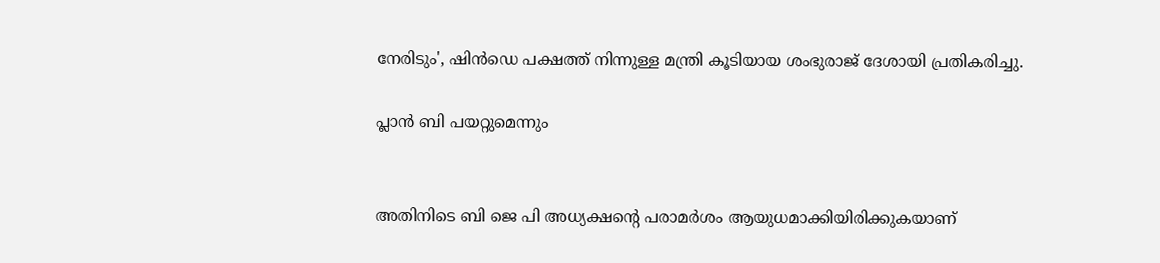നേരിടും', ഷിൻഡെ പക്ഷത്ത് നിന്നുള്ള മന്ത്രി കൂടിയായ ശംഭുരാജ് ദേശായി പ്രതികരിച്ചു.

പ്ലാൻ ബി പയറ്റുമെന്നും


അതിനിടെ ബി ജെ പി അധ്യക്ഷന്റെ പരാമർശം ആയുധമാക്കിയിരിക്കുകയാണ്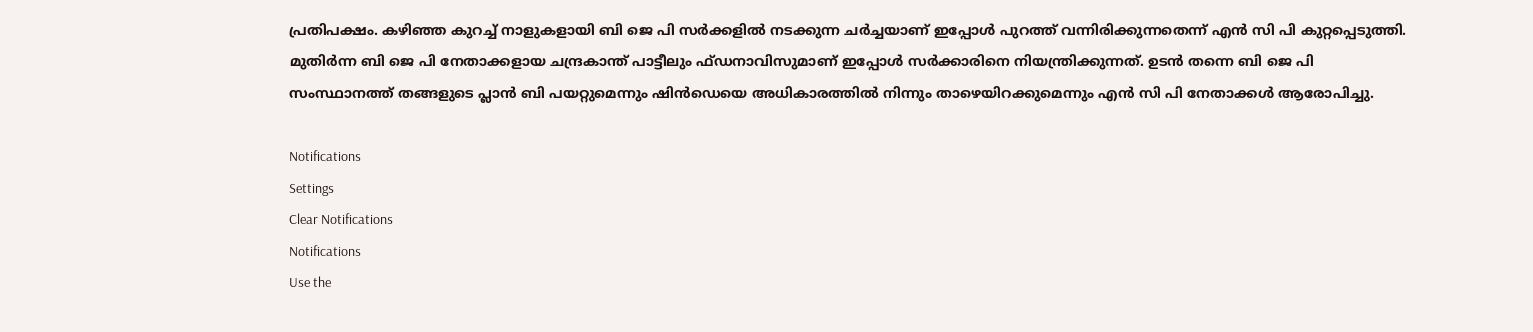പ്രതിപക്ഷം. കഴിഞ്ഞ കുറച്ച് നാളുകളായി ബി ജെ പി സർക്കളിൽ നടക്കുന്ന ചർച്ചയാണ് ഇപ്പോൾ പുറത്ത് വന്നിരിക്കുന്നതെന്ന് എൻ സി പി കുറ്റപ്പെടുത്തി. മുതിർന്ന ബി ജെ പി നേതാക്കളായ ചന്ദ്രകാന്ത് പാട്ടീലും ഫ്ഡനാവിസുമാണ് ഇപ്പോൾ സർക്കാരിനെ നിയന്ത്രിക്കുന്നത്. ഉടൻ തന്നെ ബി ജെ പി സംസ്ഥാനത്ത് തങ്ങളുടെ പ്ലാൻ ബി പയറ്റുമെന്നും ഷിൻഡെയെ അധികാരത്തിൽ നിന്നും താഴെയിറക്കുമെന്നും എൻ സി പി നേതാക്കൾ ആരോപിച്ചു.

Notifications
Settings
Clear Notifications
Notifications
Use the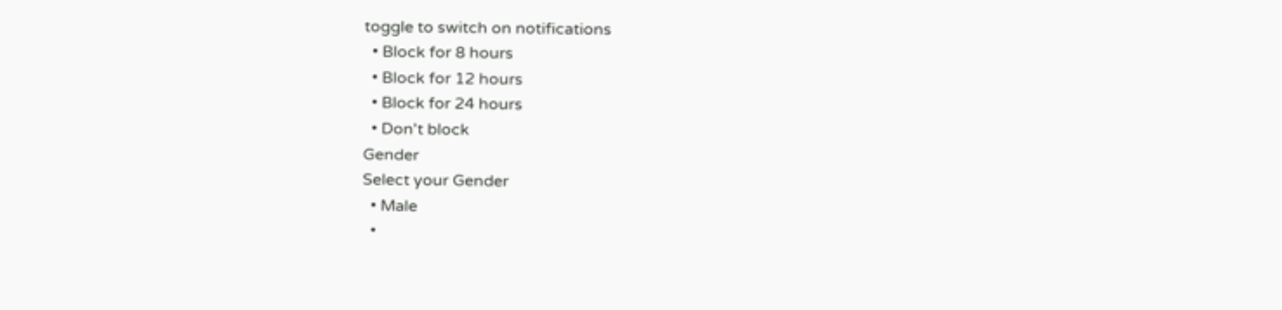toggle to switch on notifications
  • Block for 8 hours
  • Block for 12 hours
  • Block for 24 hours
  • Don't block
Gender
Select your Gender
  • Male
  •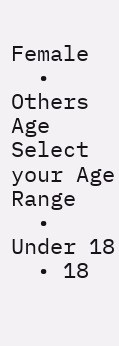Female
  • Others
Age
Select your Age Range
  • Under 18
  • 18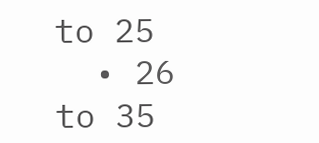to 25
  • 26 to 35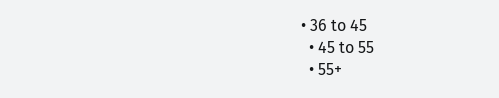• 36 to 45
  • 45 to 55
  • 55+